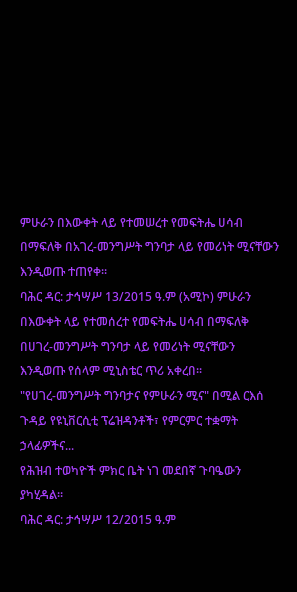ምሁራን በእውቀት ላይ የተመሠረተ የመፍትሔ ሀሳብ በማፍለቅ በአገረ-መንግሥት ግንባታ ላይ የመሪነት ሚናቸውን እንዲወጡ ተጠየቀ።
ባሕር ዳር: ታኅሣሥ 13/2015 ዓ.ም (አሚኮ) ምሁራን በእውቀት ላይ የተመሰረተ የመፍትሔ ሀሳብ በማፍለቅ በሀገረ-መንግሥት ግንባታ ላይ የመሪነት ሚናቸውን እንዲወጡ የሰላም ሚኒስቴር ጥሪ አቀረበ፡፡
"የሀገረ-መንግሥት ግንባታና የምሁራን ሚና" በሚል ርእሰ ጉዳይ የዩኒቨርሲቲ ፕሬዝዳንቶች፣ የምርምር ተቋማት ኃላፊዎችና...
የሕዝብ ተወካዮች ምክር ቤት ነገ መደበኛ ጉባዔውን ያካሂዳል።
ባሕር ዳር: ታኅሣሥ 12/2015 ዓ.ም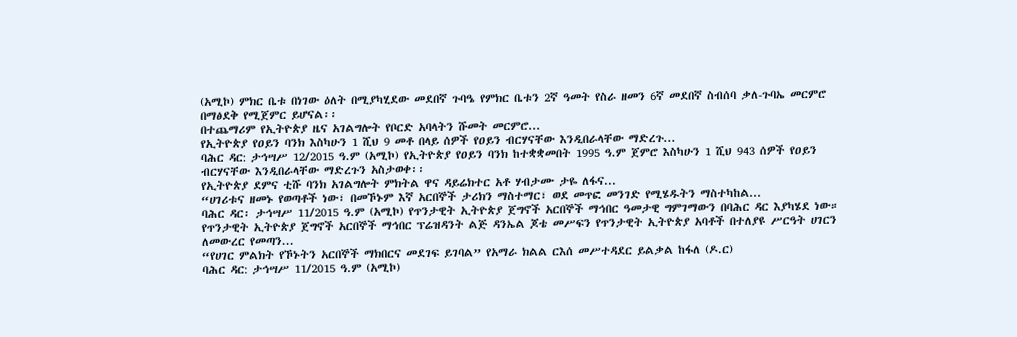(አሚኮ) ምክር ቤቱ በነገው ዕለት በሚያካሂደው መደበኛ ጉባዔ የምክር ቤቱን 2ኛ ዓመት የስራ ዘመን 6ኛ መደበኛ ስብሰባ ቃለ-ጉባኤ መርምሮ በማፅደቅ የሚጀምር ይሆናል፡፡
በተጨማሪም የኢትዮጵያ ዜና አገልግሎት የቦርድ አባላትን ሹመት መርምሮ...
የኢትዮጵያ የዐይን ባንክ እስካሁን 1 ሺህ 9 መቶ በላይ ሰዎች የዐይን ብርሃናቸው እንዲበራላቸው ማድረጉ...
ባሕር ዳር: ታኅሣሥ 12/2015 ዓ.ም (አሚኮ) የኢትዮጵያ የዐይን ባንክ ከተቋቋመበት 1995 ዓ.ም ጀምሮ እስካሁን 1 ሺህ 943 ሰዎች የዐይን ብርሃናቸው እንዲበራላቸው ማድረጉን አስታወቀ፡፡
የኢትዮጵያ ደምና ቲሹ ባንክ አገልግሎት ምክትል ዋና ዳይሬክተር አቶ ሃብታሙ ታዬ ለፋና...
“ሀገሪቱና ዘመኑ የወጣቶች ነው፣ በመኾኑም እኛ አርበኞች ታሪክን ማስተማር፣ ወደ መጥፎ መንገድ የሚሄዱትን ማስተካከል...
ባሕር ዳር፡ ታኅሣሥ 11/2015 ዓ.ም (አሚኮ) የጥንታዊት ኢትዮጵያ ጀግኖች አርበኞች ማኅበር ዓመታዊ ግምገማውን በባሕር ዳር እያካሄደ ነው።
የጥንታዊት ኢትዮጵያ ጀግኖች አርበኞች ማኅበር ፕሬዝዳንት ልጅ ዳንኤል ጆቴ መሥፍን የጥንታዊት ኢትዮጵያ አባቶች በተለያዩ ሥርዓት ሀገርን ለመውረር የመጣን...
“የሀገር ምልክት የኾኑትን አርበኞች ማክበርና መደገፍ ይገባል” የአማራ ክልል ርእሰ መሥተዳደር ይልቃል ከፋለ (ዶ.ር)
ባሕር ዳር: ታኅሣሥ 11/2015 ዓ.ም (አሚኮ)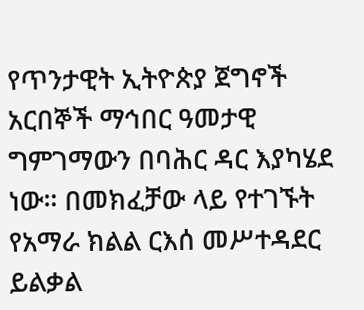የጥንታዊት ኢትዮጵያ ጀግኖች አርበኞች ማኅበር ዓመታዊ ግምገማውን በባሕር ዳር እያካሄደ ነው። በመክፈቻው ላይ የተገኙት የአማራ ክልል ርእሰ መሥተዳደር ይልቃል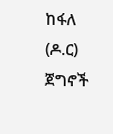ከፋለ (ዶ.ር) ጀግኖች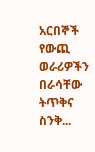አርበኞች የውጪ ወራሪዎችን በራሳቸው ትጥቅና ስንቅ...